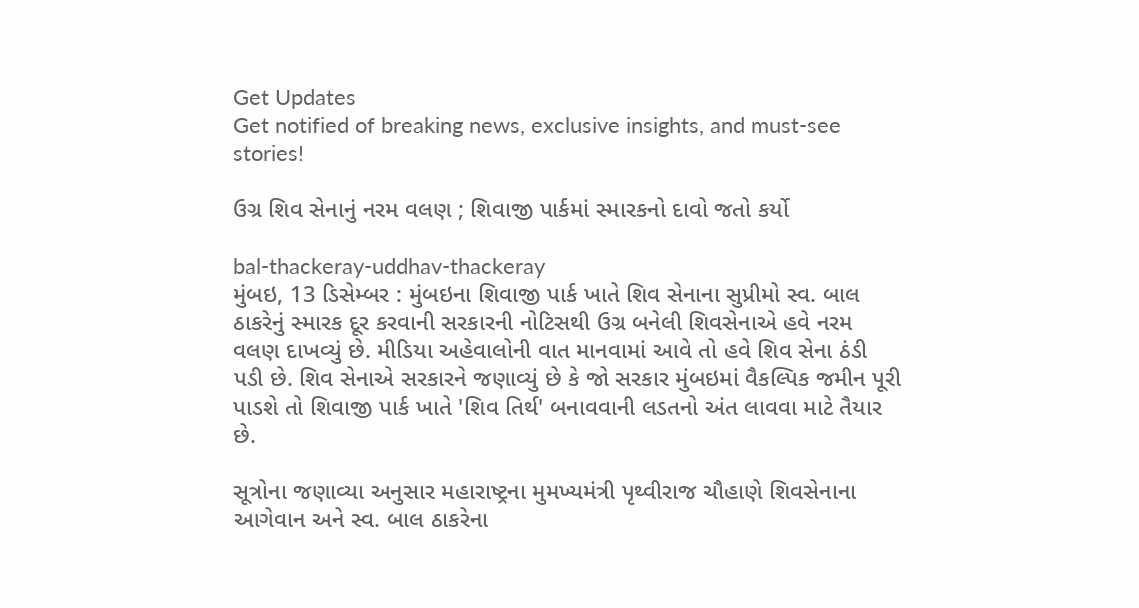Get Updates
Get notified of breaking news, exclusive insights, and must-see stories!

ઉગ્ર શિવ સેનાનું નરમ વલણ ; શિવાજી પાર્કમાં સ્મારકનો દાવો જતો કર્યો

bal-thackeray-uddhav-thackeray
મુંબઇ, 13 ડિસેમ્બર : મુંબઇના શિવાજી પાર્ક ખાતે શિવ સેનાના સુપ્રીમો સ્વ. બાલ ઠાકરેનું સ્મારક દૂર કરવાની સરકારની નોટિસથી ઉગ્ર બનેલી શિવસેનાએ હવે નરમ વલણ દાખવ્યું છે. મીડિયા અહેવાલોની વાત માનવામાં આવે તો હવે શિવ સેના ઠંડી પડી છે. શિવ સેનાએ સરકારને જણાવ્યું છે કે જો સરકાર મુંબઇમાં વૈકલ્પિક જમીન પૂરી પાડશે તો શિવાજી પાર્ક ખાતે 'શિવ તિર્થ' બનાવવાની લડતનો અંત લાવવા માટે તૈયાર છે.

સૂત્રોના જણાવ્યા અનુસાર મહારાષ્ટ્રના મુમખ્યમંત્રી પૃથ્વીરાજ ચૌહાણે શિવસેનાના આગેવાન અને સ્વ. બાલ ઠાકરેના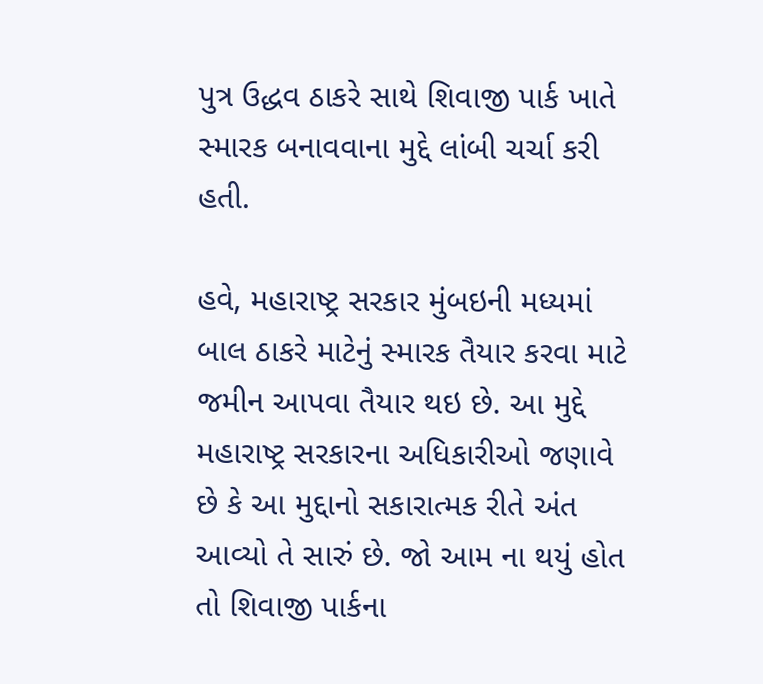પુત્ર ઉદ્ધવ ઠાકરે સાથે શિવાજી પાર્ક ખાતે સ્મારક બનાવવાના મુદ્દે લાંબી ચર્ચા કરી હતી.

હવે, મહારાષ્ટ્ર સરકાર મુંબઇની મધ્યમાં બાલ ઠાકરે માટેનું સ્મારક તૈયાર કરવા માટે જમીન આપવા તૈયાર થઇ છે. આ મુદ્દે મહારાષ્ટ્ર સરકારના અધિકારીઓ જણાવે છે કે આ મુદ્દાનો સકારાત્મક રીતે અંત આવ્યો તે સારું છે. જો આમ ના થયું હોત તો શિવાજી પાર્કના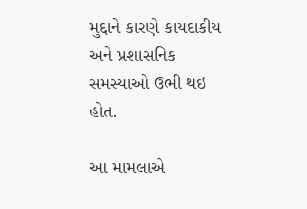મુદ્દાને કારણે કાયદાકીય અને પ્રશાસનિક સમસ્યાઓ ઉભી થઇ હોત.

આ મામલાએ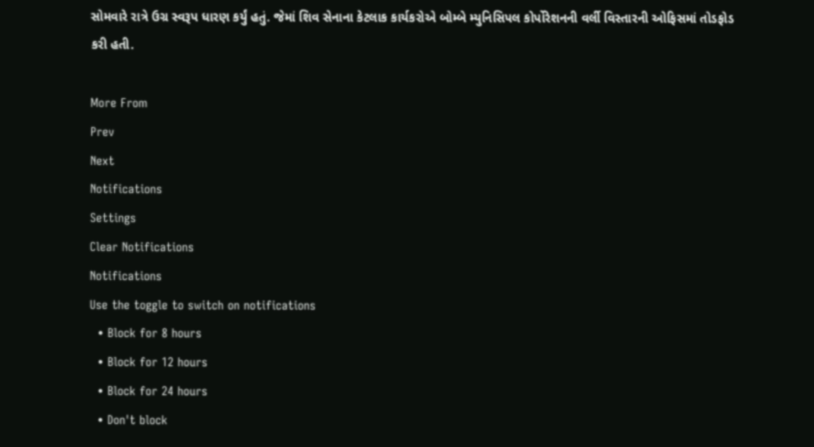સોમવારે રાત્રે ઉગ્ર સ્વરૂપ ધારણ કર્યું હતું. જેમાં શિવ સેનાના કેટલાક કાર્યકરોએ બોમ્બે મ્યુનિસિપલ કોર્પોરેશનની વર્લી વિસ્તારની ઓફિસમાં તોડફોડ કરી હતી.

More From
Prev
Next
Notifications
Settings
Clear Notifications
Notifications
Use the toggle to switch on notifications
  • Block for 8 hours
  • Block for 12 hours
  • Block for 24 hours
  • Don't block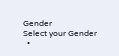Gender
Select your Gender
  •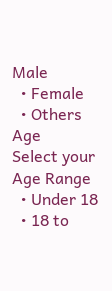Male
  • Female
  • Others
Age
Select your Age Range
  • Under 18
  • 18 to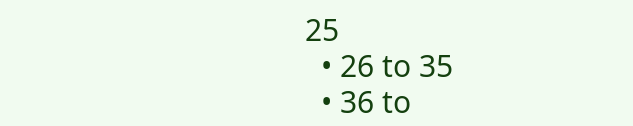25
  • 26 to 35
  • 36 to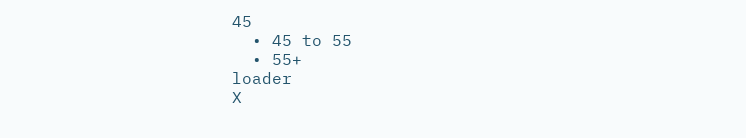45
  • 45 to 55
  • 55+
loader
X